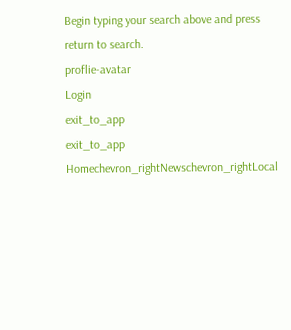Begin typing your search above and press return to search.
proflie-avatar
Login
exit_to_app
exit_to_app
Homechevron_rightNewschevron_rightLocal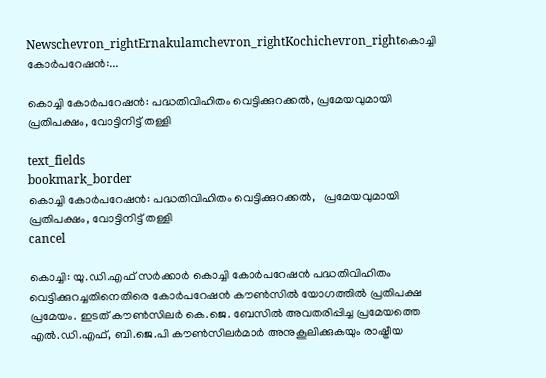Newschevron_rightErnakulamchevron_rightKochichevron_rightകൊച്ചി കോർപറേഷൻ:...

കൊച്ചി കോർപറേഷൻ: പദ്ധതിവിഹിതം വെട്ടിക്കുറക്കൽ, പ്രമേയവുമായി പ്രതിപക്ഷം, വോട്ടിനിട്ട് തള്ളി

text_fields
bookmark_border
കൊച്ചി കോർപറേഷൻ: പദ്ധതിവിഹിതം വെട്ടിക്കുറക്കൽ,   പ്രമേയവുമായി പ്രതിപക്ഷം, വോട്ടിനിട്ട് തള്ളി
cancel

കൊച്ചി: യു.ഡി.എഫ്‌ സർക്കാർ കൊച്ചി കോർപറേഷൻ പദ്ധതിവിഹിതം വെട്ടിക്കുറച്ചതിനെതിരെ കോർപറേഷൻ കൗൺസിൽ യോഗത്തിൽ പ്രതിപക്ഷ പ്രമേയം. ഇടത് കൗൺസിലർ കെ.ജെ. ബേസിൽ അവതരിപ്പിച്ച പ്രമേയത്തെ എൽ.ഡി.എഫ്, ബി.ജെ.പി കൗൺസിലർമാർ അനുകൂലിക്കുകയും രാഷ്ട്രീയ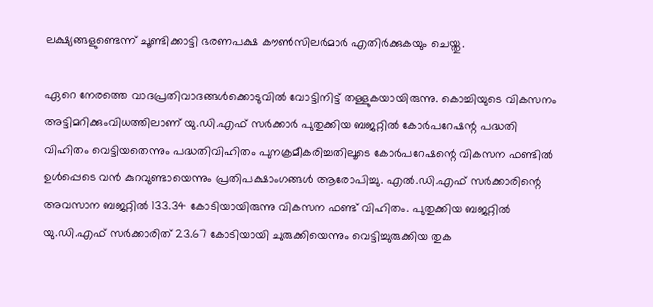ലക്ഷ്യങ്ങളുണ്ടെന്ന് ചൂണ്ടിക്കാട്ടി ഭരണപക്ഷ കൗൺസിലർമാർ എതിർക്കുകയും ചെയ്തു.

ഏറെ നേരത്തെ വാദപ്രതിവാദങ്ങൾക്കൊടുവിൽ വോട്ടിനിട്ട് തള്ളുകയായിരുന്നു. കൊച്ചിയുടെ വികസനം അട്ടിമറിക്കുംവിധത്തിലാണ് യു.ഡി.എഫ്‌ സർക്കാർ പുതുക്കിയ ബജറ്റിൽ കോര്‍പറേഷന്റ പദ്ധതി വിഹിതം വെട്ടിയതെന്നും പദ്ധതിവിഹിതം പുനക്രമീകരിച്ചതിലൂടെ കോർപറേഷന്റെ വികസന ഫണ്ടിൽ ഉൾപ്പെടെ വൻ കുറവുണ്ടായെന്നും പ്രതിപക്ഷാംഗങ്ങൾ ആരോപിച്ചു. എൽ.ഡി.എഫ്‌ സർക്കാരിന്റെ അവസാന ബജറ്റിൽ 133.34 കോടിയായിരുന്നു വികസന ഫണ്ട്‌ വിഹിതം. പുതുക്കിയ ബജറ്റിൽ യു.ഡി.എഫ്‌ സർക്കാരിത്‌ 23.67 കോടിയായി ചുരുക്കിയെന്നും വെട്ടിച്ചുരുക്കിയ തുക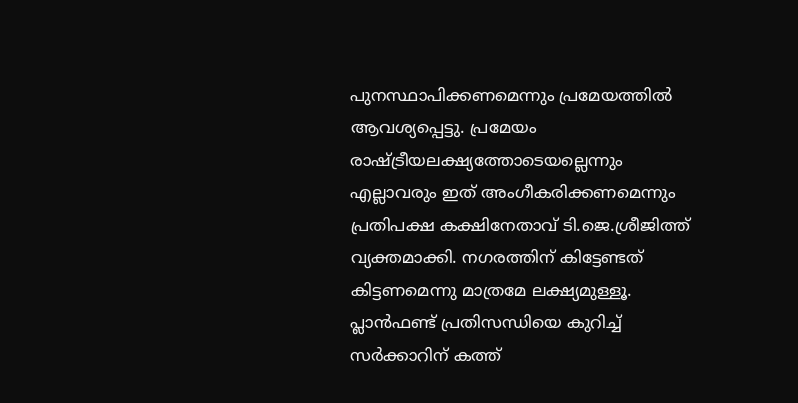പുനസ്ഥാപിക്കണമെന്നും പ്രമേയത്തിൽ ആവശ്യപ്പെട്ടു. പ്രമേയം രാഷ്ട്രീയലക്ഷ്യത്തോടെയല്ലെന്നും എല്ലാവരും ഇത് അംഗീകരിക്കണമെന്നും പ്രതിപക്ഷ കക്ഷിനേതാവ് ടി.ജെ.ശ്രീജിത്ത് വ്യക്തമാക്കി. നഗരത്തിന് കിട്ടേണ്ടത് കിട്ടണമെന്നു മാത്രമേ ലക്ഷ്യമുള്ളൂ. പ്ലാൻഫണ്ട് പ്രതിസന്ധിയെ കുറിച്ച് സർക്കാറിന് കത്ത്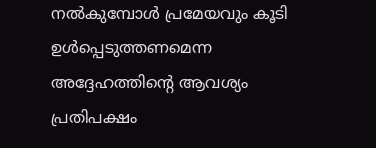നൽകുമ്പോൾ പ്രമേയവും കൂടി ഉൾപ്പെടുത്തണമെന്ന അദ്ദേഹത്തിന്‍റെ ആവശ്യം പ്രതിപക്ഷം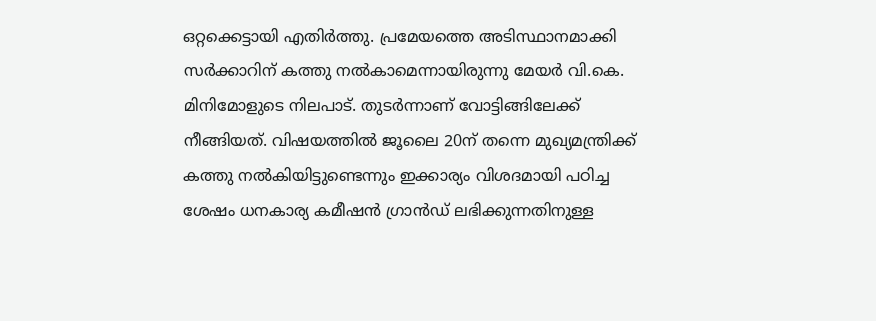ഒറ്റക്കെട്ടായി എതിർത്തു. പ്രമേയത്തെ അടിസ്ഥാനമാക്കി സർക്കാറിന് കത്തു നൽകാമെന്നായിരുന്നു മേയർ വി.കെ. മിനിമോളുടെ നിലപാട്. തുടർന്നാണ് വോട്ടിങ്ങിലേക്ക് നീങ്ങിയത്. വിഷയത്തിൽ ജൂലൈ 20ന് തന്നെ മുഖ്യമന്ത്രിക്ക് കത്തു നൽകിയിട്ടുണ്ടെന്നും ഇക്കാര്യം വിശദമായി പഠിച്ച ശേഷം ധനകാര്യ കമീഷൻ ഗ്രാൻഡ് ലഭിക്കുന്നതിനുള്ള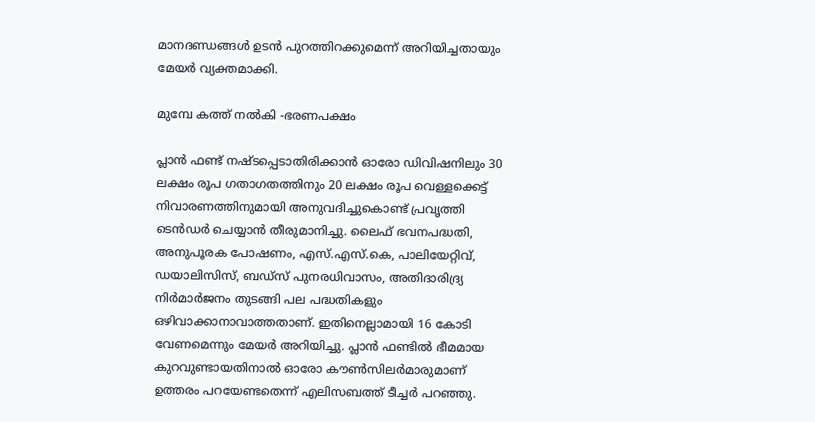മാനദണ്ഡങ്ങൾ ഉടൻ പുറത്തിറക്കുമെന്ന് അറിയിച്ചതായും മേയർ വ്യക്തമാക്കി.

മുമ്പേ കത്ത് നൽകി -ഭരണപക്ഷം

പ്ലാൻ ഫണ്ട് നഷ്ടപ്പെടാതിരിക്കാൻ ഓരോ ഡിവിഷനിലും 30 ലക്ഷം രൂപ ഗതാഗതത്തിനും 20 ലക്ഷം രൂപ വെള്ളക്കെട്ട് നിവാരണത്തിനുമായി അനുവദിച്ചുകൊണ്ട് പ്രവൃത്തി ടെൻഡർ ചെയ്യാൻ തീരുമാനിച്ചു. ലൈഫ് ഭവനപദ്ധതി, അനുപൂരക പോഷണം, എസ്.എസ്.കെ, പാലിയേറ്റിവ്, ഡയാലിസിസ്, ബഡ്സ് പുനരധിവാസം, അതിദാരിദ്ര്യ നിർമാർജനം തുടങ്ങി പല പദ്ധതികളും ഒഴിവാക്കാനാവാത്തതാണ്. ഇതിനെല്ലാമായി 16 കോടി വേണമെന്നും മേയർ അറിയിച്ചു. പ്ലാൻ ഫണ്ടിൽ ഭീമമായ കുറവുണ്ടായതിനാൽ ഓരോ കൗൺസിലർമാരുമാണ് ഉത്തരം പറയേണ്ടതെന്ന് എലിസബത്ത് ടീച്ചർ പറഞ്ഞു.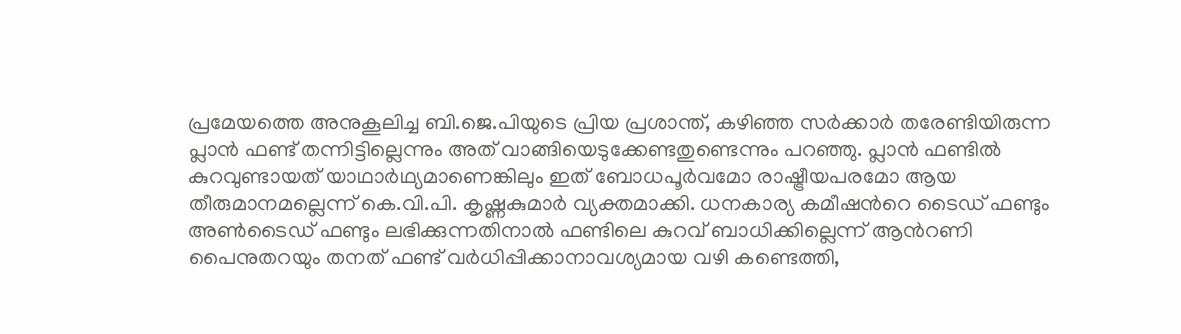പ്രമേയത്തെ അനുകൂലിച്ച ബി.ജെ.പിയുടെ പ്രിയ പ്രശാന്ത്, കഴിഞ്ഞ സർക്കാർ തരേണ്ടിയിരുന്ന പ്ലാൻ ഫണ്ട് തന്നിട്ടില്ലെന്നും അത് വാങ്ങി‍യെടുക്കേണ്ടതുണ്ടെന്നും പറഞ്ഞു. പ്ലാൻ ഫണ്ടിൽ കുറവുണ്ടായത് യാഥാർഥ്യമാണെങ്കിലും ഇത് ബോധപൂർവമോ രാഷ്ട്രീയപരമോ ആയ തീരുമാനമല്ലെന്ന് കെ.വി.പി. കൃഷ്ണകുമാർ വ്യക്തമാക്കി. ധനകാര്യ കമീ‍ഷന്‍റെ ടൈഡ് ഫണ്ടും അൺടൈഡ് ഫണ്ടും ലഭിക്കുന്നതിനാൽ ഫ‍ണ്ടിലെ കുറവ് ബാധിക്കില്ലെന്ന് ആൻറണി പൈനുതറയും തനത് ഫണ്ട് വർധിപ്പിക്കാനാവശ്യമായ വഴി കണ്ടെത്തി,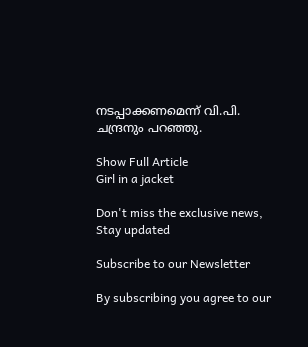നടപ്പാക്കണമെന്ന് വി.പി. ചന്ദ്രനും പറഞ്ഞു.

Show Full Article
Girl in a jacket

Don't miss the exclusive news, Stay updated

Subscribe to our Newsletter

By subscribing you agree to our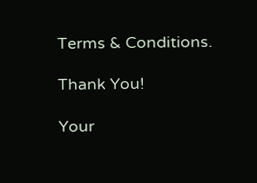Terms & Conditions.

Thank You!

Your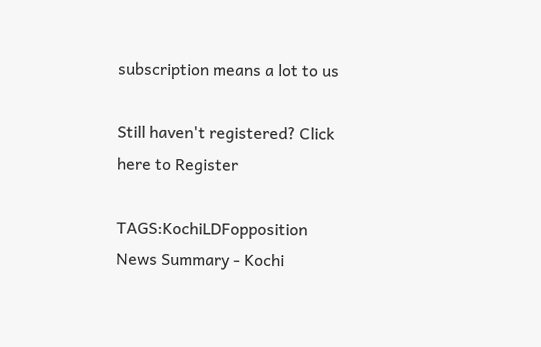subscription means a lot to us

Still haven't registered? Click here to Register

TAGS:KochiLDFopposition
News Summary - Kochi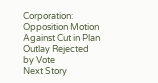Corporation: Opposition Motion Against Cut in Plan Outlay Rejected by Vote
Next Story